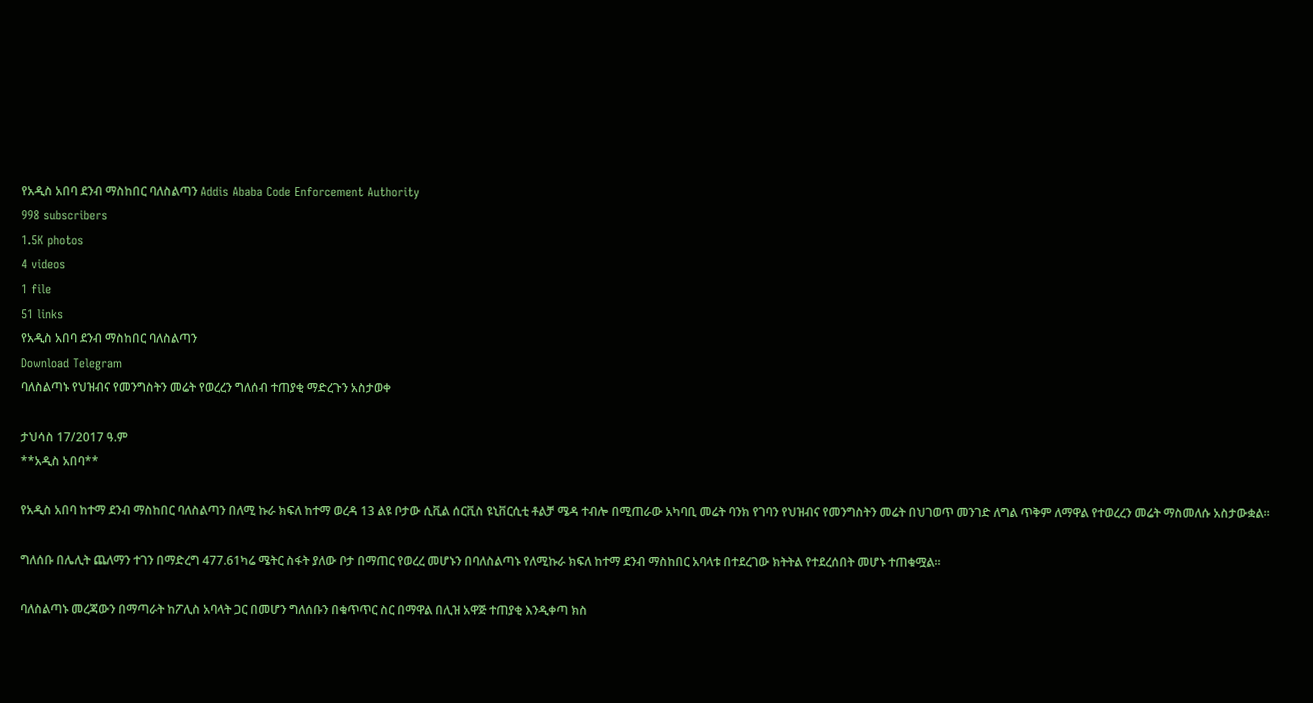የአዲስ አበባ ደንብ ማስከበር ባለስልጣን Addis Ababa Code Enforcement Authority
998 subscribers
1.5K photos
4 videos
1 file
51 links
የአዲስ አበባ ደንብ ማስከበር ባለስልጣን
Download Telegram
ባለስልጣኑ የህዝብና የመንግስትን መሬት የወረረን ግለሰብ ተጠያቂ ማድረጉን አስታወቀ

ታህሳስ 17/2017 ዓ.ም
**አዲስ አበባ**

የአዲስ አበባ ከተማ ደንብ ማስከበር ባለስልጣን በለሚ ኩራ ክፍለ ከተማ ወረዳ 13 ልዩ ቦታው ሲቪል ሰርቪስ ዩኒቨርሲቲ ቶልቻ ሜዳ ተብሎ በሚጠራው አካባቢ መሬት ባንክ የገባን የህዝብና የመንግስትን መሬት በህገወጥ መንገድ ለግል ጥቅም ለማዋል የተወረረን መሬት ማስመለሱ አስታውቋል።

ግለሰቡ በሌሊት ጨለማን ተገን በማድረግ 477.61ካሬ ሜትር ስፋት ያለው ቦታ በማጠር የወረረ መሆኑን በባለስልጣኑ የለሚኩራ ክፍለ ከተማ ደንብ ማስከበር አባላቱ በተደረገው ክትትል የተደረሰበት መሆኑ ተጠቁሟል።

ባለስልጣኑ መረጃውን በማጣራት ከፖሊስ አባላት ጋር በመሆን ግለሰቡን በቁጥጥር ስር በማዋል በሊዝ አዋጅ ተጠያቂ እንዲቀጣ ክስ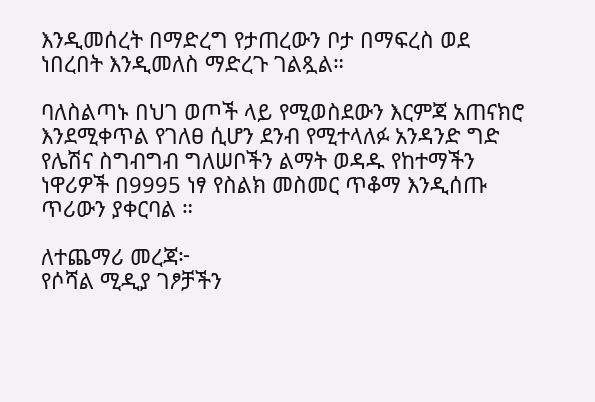እንዲመሰረት በማድረግ የታጠረውን ቦታ በማፍረስ ወደ ነበረበት እንዲመለስ ማድረጉ ገልጿል።

ባለስልጣኑ በህገ ወጦች ላይ የሚወስደውን እርምጃ አጠናክሮ እንደሚቀጥል የገለፀ ሲሆን ደንብ የሚተላለፉ አንዳንድ ግድ የሌሽና ስግብግብ ግለሠቦችን ልማት ወዳዱ የከተማችን ነዋሪዎች በ9995 ነፃ የስልክ መስመር ጥቆማ እንዲሰጡ ጥሪውን ያቀርባል ።

ለተጨማሪ መረጃ፦
የሶሻል ሚዲያ ገፆቻችን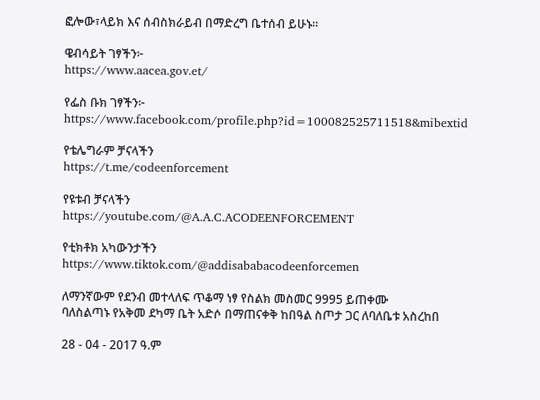ፎሎው፣ላይክ እና ሰብስክራይብ በማድረግ ቤተሰብ ይሁኑ።

ዌብሳይት ገፃችን፦
https://www.aacea.gov.et/

የፌስ ቡክ ገፃችን፦
https://www.facebook.com/profile.php?id=100082525711518&mibextid

የቴሌግራም ቻናላችን
https://t.me/codeenforcement

የዩቱብ ቻናላችን
https://youtube.com/@A.A.C.ACODEENFORCEMENT

የቲክቶክ አካውንታችን
https://www.tiktok.com/@addisababacodeenforcemen

ለማንኛውም የደንብ መተላለፍ ጥቆማ ነፃ የስልክ መስመር 9995 ይጠቀሙ
ባለስልጣኑ የአቅመ ደካማ ቤት አድሶ በማጠናቀቅ ከበዓል ስጦታ ጋር ለባለቤቱ አስረከበ

28 - 04 - 2017 ዓ.ም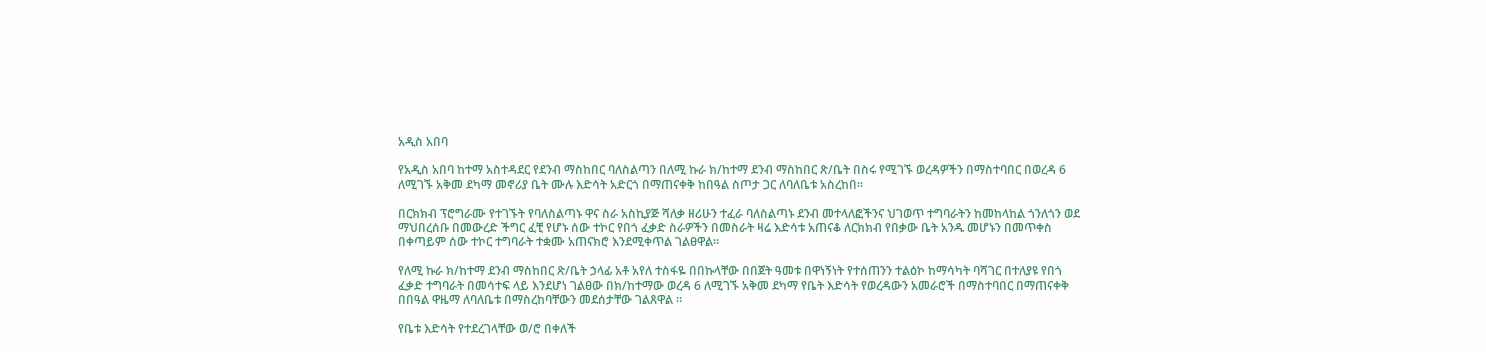አዲስ አበባ

የአዲስ አበባ ከተማ አስተዳደር የደንብ ማስከበር ባለስልጣን በለሚ ኩራ ክ/ከተማ ደንብ ማስከበር ጽ/ቤት በስሩ የሚገኙ ወረዳዎችን በማስተባበር በወረዳ 6 ለሚገኙ አቅመ ደካማ መኖሪያ ቤት ሙሉ እድሳት አድርጎ በማጠናቀቅ ከበዓል ስጦታ ጋር ለባለቤቱ አስረከበ።

በርክክብ ፕሮግራሙ የተገኙት የባለስልጣኑ ዋና ስራ አስኪያጅ ሻለቃ ዘሪሁን ተፈራ ባለስልጣኑ ደንብ መተላለፎችንና ህገወጥ ተግባራትን ከመከላከል ጎንለጎን ወደ ማህበረሰቡ በመውረድ ችግር ፈቺ የሆኑ ሰው ተኮር የበጎ ፈቃድ ስራዎችን በመስራት ዛሬ እድሳቱ አጠናቆ ለርክክብ የበቃው ቤት አንዱ መሆኑን በመጥቀስ በቀጣይም ሰው ተኮር ተግባራት ተቋሙ አጠናክሮ እንደሚቀጥል ገልፀዋል።

የለሚ ኩራ ክ/ከተማ ደንብ ማስከበር ጽ/ቤት ኃላፊ አቶ አየለ ተስፋዬ በበኩላቸው በበጀት ዓመቱ በዋነኝነት የተሰጠንን ተልዕኮ ከማሳካት ባሻገር በተለያዩ የበጎ ፈቃድ ተግባራት በመሳተፍ ላይ እንደሆነ ገልፀው በክ/ከተማው ወረዳ 6 ለሚገኙ አቅመ ደካማ የቤት እድሳት የወረዳውን አመራሮች በማስተባበር በማጠናቀቅ በበዓል ዋዜማ ለባለቤቱ በማስረከባቸውን መደሰታቸው ገልጸዋል ።

የቤቱ እድሳት የተደረገላቸው ወ/ሮ በቀለች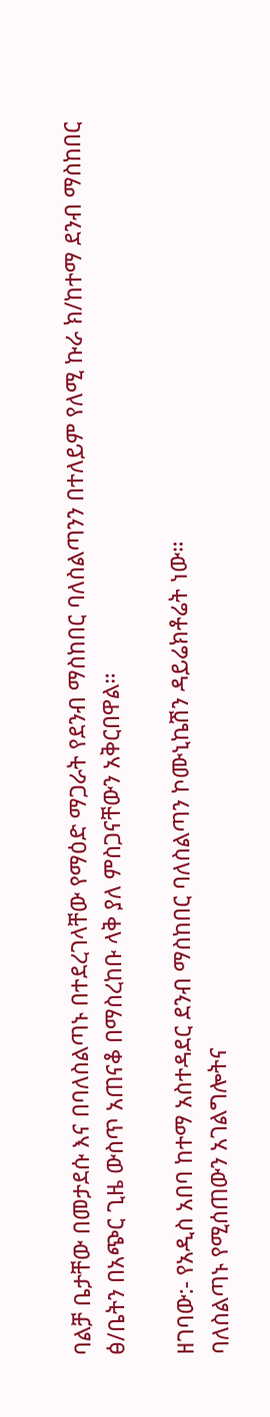ባልቻ ቤታቸው በመታደሱ እና በባለስልጣኑ በተደረገላቸው የማዕድ ማጋራት የደንብ ማስከበር ባለስልጣንን በተለይም የለሚ ኩራ ክ/ከተማ ደንብ ማስከበር ፅ/ቤትን በአጭር ጊዜ ውስጥ አጠናቆ በማስረከቡ ላቅ ያለ ምስጋናቸውን አቅርበዋል።

ዘገባው:- የአዲስ አበባ ከተማ አስተዳደር ደንብ ማስከበር ባለስልጣን ኮሙኒኬሽን ዳይሬክቶሬት ነው።
ባለስልጣኑ የሚሰጠውን አገልግሎትና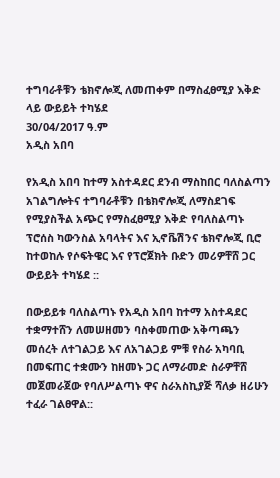ተግባራቶቹን ቴክኖሎጂ ለመጠቀም በማስፈፀሚያ እቅድ ላይ ውይይት ተካሄደ
30/04/2017 ዓ.ም
አዲስ አበባ

የአዲስ አበባ ከተማ አስተዳደር ደንብ ማስከበር ባለስልጣን አገልግሎትና ተግባራቶቹን በቴክኖሎጂ ለማስደገፍ የሚያስችል አጭር የማስፈፀሚያ እቅድ የባለስልጣኑ ፕሮሰስ ካውንስል አባላትና እና ኢኖቬሽንና ቴክኖሎጂ ቢሮ ከተወከሉ የሶፍትዌር እና የፕሮጀክት ቡድን መሪዎቸሸ ጋር ውይይት ተካሄደ ::

በውይይቱ ባለስልጣኑ የአዲስ አበባ ከተማ አስተዳደር ተቋማተሸን ለመሠዘመን ባስቀመጠው አቅጣጫን መሰረት ለተገልጋይ እና ለአገልጋይ ምቹ የስራ አካባቢ በመፍጠር ተቋሙን ከዘመኑ ጋር ለማራመድ ስራዎቸሸ መጀመራጀው የባለሥልጣኑ ዋና ስራአስኪያጅ ሻለቃ ዘሪሁን ተፈራ ገልፀዋል::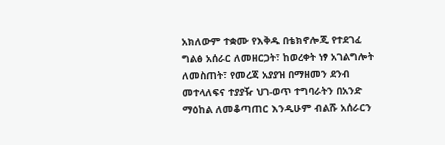አክለውም ተቋሙ የእቅዱ በቴክኖሎጂ የተደገፈ ግልፅ አሰራር ለመዘርጋት፣ ከወረቀት ነፃ አገልግሎት ለመስጠት፣ የመረጃ አያያዝ በማዘመን ደንብ መተላለፍና ተያያዥ ህገ-ወጥ ተግባራትን በአንድ ማዕከል ለመቆጣጠር እንዲሁም ብልሹ አሰራርን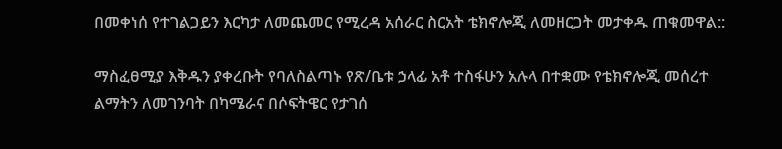በመቀነሰ የተገልጋይን እርካታ ለመጨመር የሚረዳ አሰራር ስርአት ቴክኖሎጂ ለመዘርጋት መታቀዱ ጠቁመዋል::

ማስፈፀሚያ እቅዱን ያቀረቡት የባለስልጣኑ የጽ/ቤቱ ኃላፊ አቶ ተስፋሁን አሉላ በተቋሙ የቴክኖሎጂ መሰረተ ልማትን ለመገንባት በካሜራና በሶፍትዌር የታገሰ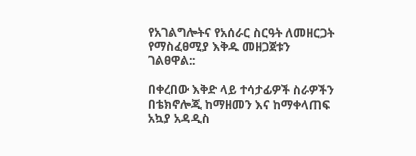የአገልግሎትና የአሰራር ስርዓት ለመዘርጋት የማስፈፀሚያ እቅዱ መዘጋጀቱን ገልፀዋል::

በቀረበው እቅድ ላይ ተሳታፊዎች ስራዎችን በቴክኖሎጂ ከማዘመን እና ከማቀላጠፍ አኳያ አዳዲስ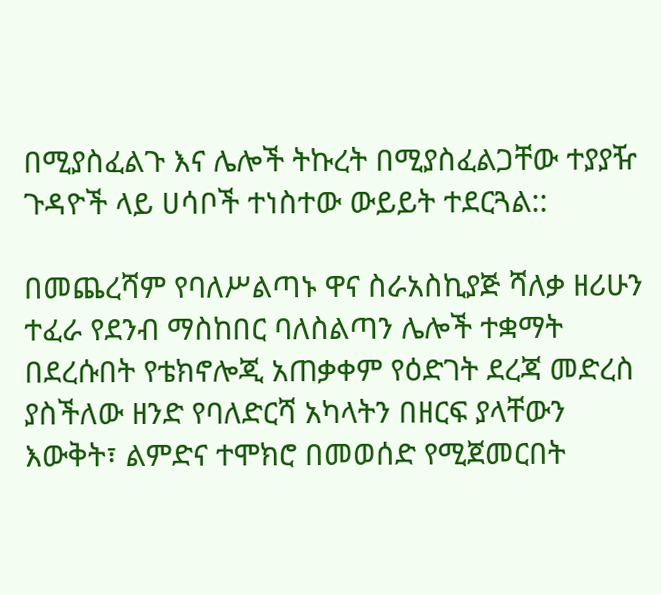በሚያስፈልጉ እና ሌሎች ትኩረት በሚያስፈልጋቸው ተያያዥ ጉዳዮች ላይ ሀሳቦች ተነስተው ውይይት ተደርጓል::

በመጨረሻም የባለሥልጣኑ ዋና ስራአስኪያጅ ሻለቃ ዘሪሁን ተፈራ የደንብ ማስከበር ባለስልጣን ሌሎች ተቋማት በደረሱበት የቴክኖሎጂ አጠቃቀም የዕድገት ደረጃ መድረስ ያስችለው ዘንድ የባለድርሻ አካላትን በዘርፍ ያላቸውን እውቅት፣ ልምድና ተሞክሮ በመወሰድ የሚጀመርበት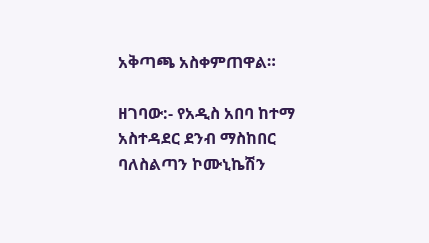አቅጣጫ አስቀምጠዋል።

ዘገባው:- የአዲስ አበባ ከተማ አስተዳደር ደንብ ማስከበር ባለስልጣን ኮሙኒኬሽን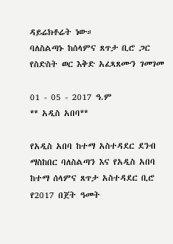ዳይሬክቶሬት ነው።
ባለስልጣኑ ከሰላምና ጸጥታ ቢሮ ጋር የስድስት ወር እቅድ አፈጻጸሙን ገመገመ

01 - 05 - 2017 ዓ.ም
** አዲስ አበባ**

የአዲስ አበባ ከተማ አስተዳደር ደንብ ማስከበር ባለስልጣን እና የአዲስ አበባ ከተማ ሰላምና ጸጥታ አስተዳደር ቢሮ የ2017 በጀት ዓመት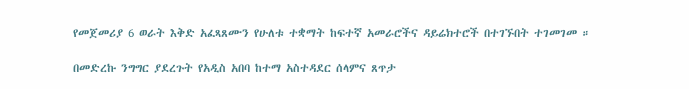የመጀመሪያ 6 ወራት እቅድ አፈጻጸሙን የሁለቱ ተቋማት ከፍተኛ አመራሮችና ዳይሬክተሮች በተገኙበት ተገመገመ ።

በመድረኩ ንግግር ያደረጉት የአዲስ አበባ ከተማ አስተዳደር ሰላምና ጸጥታ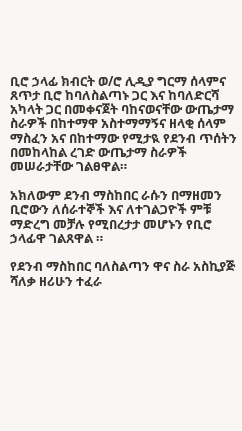ቢሮ ኃላፊ ክብርት ወ/ሮ ሊዲያ ግርማ ሰላምና ጸጥታ ቢሮ ከባለስልጣኑ ጋር እና ከባለድርሻ አካላት ጋር በመቀናጀት ባከናወናቸው ውጤታማ ስራዎች በከተማዋ አስተማማኝና ዘላቂ ሰላም ማስፈን አና በከተማው የሚታዪ የደንብ ጥሰትን በመከላከል ረገድ ውጤታማ ስራዎች መሠራታቸው ገልፀዋል።

አክለውም ደንብ ማስከበር ራሱን በማዘመን ቢሮውን ለሰራተኞች እና ለተገልጋዮች ምቹ ማድረግ መቻሉ የሚበረታታ መሆኑን የቢሮ ኃላፊዋ ገልጸዋል ።

የደንብ ማስከበር ባለስልጣን ዋና ስራ አስኪያጅ ሻለቃ ዘሪሁን ተፈራ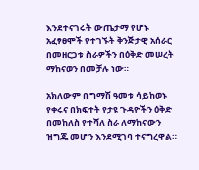እንደተናገሩት ውጤታማ የሆኑ አፈፃፀሞች የተገኙት ቅንጅታዊ አሰራር በመዘርጋቱ ስራዎችን በዕቅድ መሠረት ማከናወን በመቻሉ ነው።

አክለውም በግማሽ ዓመቱ ሳይከወኑ የቀሩና በክፍተት የታዩ ጉዳዮችን ዕቅድ በመከለስ የተሻለ ስራ ለማከናውን ዝግጁ መሆን እንደሚገባ ተናግረዋል።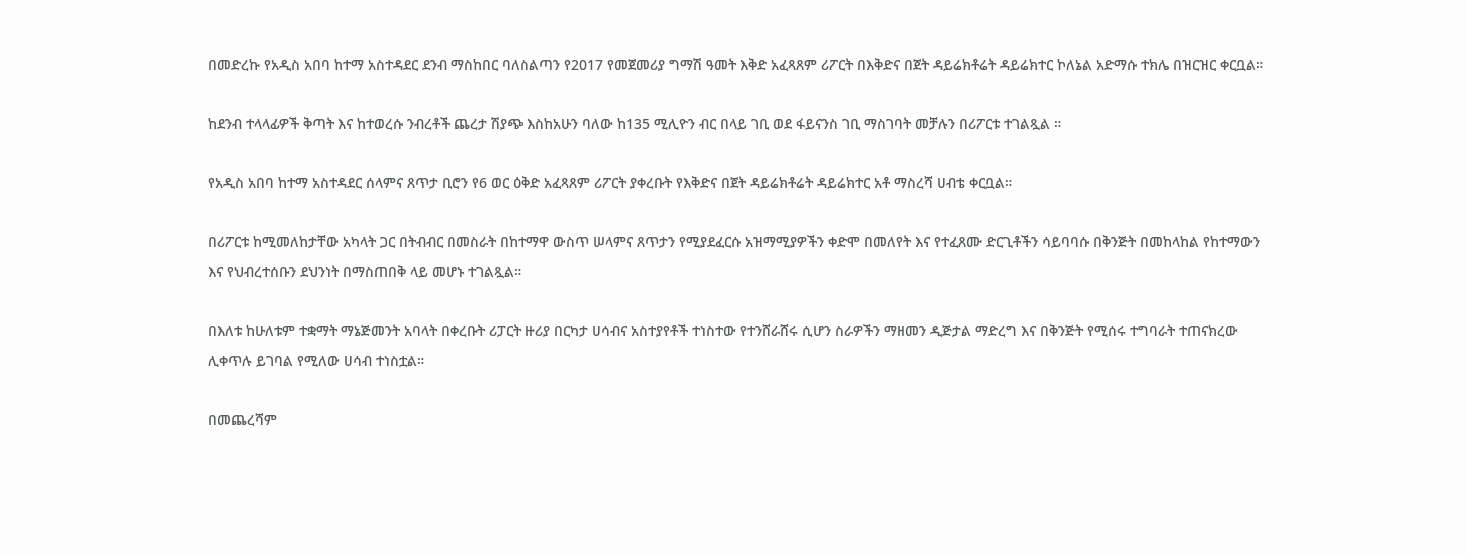በመድረኩ የአዲስ አበባ ከተማ አስተዳደር ደንብ ማስከበር ባለስልጣን የ2017 የመጀመሪያ ግማሽ ዓመት እቅድ አፈጻጸም ሪፖርት በእቅድና በጀት ዳይሬክቶሬት ዳይሬክተር ኮለኔል አድማሱ ተክሌ በዝርዝር ቀርቧል።

ከደንብ ተላላፊዎች ቅጣት እና ከተወረሱ ንብረቶች ጨረታ ሽያጭ እስከአሁን ባለው ከ135 ሚሊዮን ብር በላይ ገቢ ወደ ፋይናንስ ገቢ ማስገባት መቻሉን በሪፖርቱ ተገልጿል ።

የአዲስ አበባ ከተማ አስተዳደር ሰላምና ጸጥታ ቢሮን የ6 ወር ዕቅድ አፈጻጸም ሪፖርት ያቀረቡት የእቅድና በጀት ዳይሬክቶሬት ዳይሬክተር አቶ ማስረሻ ሀብቴ ቀርቧል።

በሪፖርቱ ከሚመለከታቸው አካላት ጋር በትብብር በመስራት በከተማዋ ውስጥ ሠላምና ጸጥታን የሚያደፈርሱ አዝማሚያዎችን ቀድሞ በመለየት እና የተፈጸሙ ድርጊቶችን ሳይባባሱ በቅንጅት በመከላከል የከተማውን እና የህብረተሰቡን ደህንነት በማስጠበቅ ላይ መሆኑ ተገልጿል።

በእለቱ ከሁለቱም ተቋማት ማኔጅመንት አባላት በቀረቡት ሪፓርት ዙሪያ በርካታ ሀሳብና አስተያየቶች ተነስተው የተንሸራሸሩ ሲሆን ስራዎችን ማዘመን ዲጅታል ማድረግ እና በቅንጅት የሚሰሩ ተግባራት ተጠናክረው ሊቀጥሉ ይገባል የሚለው ሀሳብ ተነስቷል።

በመጨረሻም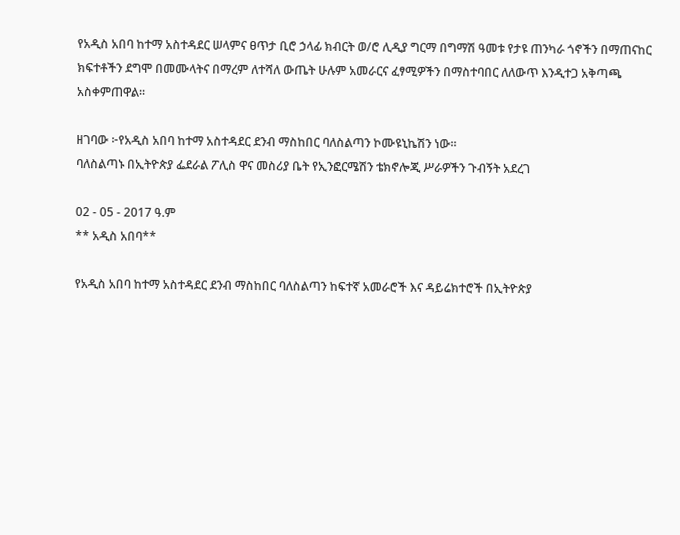የአዲስ አበባ ከተማ አስተዳደር ሠላምና ፀጥታ ቢሮ ኃላፊ ክብርት ወ/ሮ ሊዲያ ግርማ በግማሽ ዓመቱ የታዩ ጠንካራ ጎኖችን በማጠናከር ክፍተቶችን ደግሞ በመሙላትና በማረም ለተሻለ ውጤት ሁሉም አመራርና ፈፃሚዎችን በማስተባበር ለለውጥ እንዲተጋ አቅጣጫ አስቀምጠዋል።

ዘገባው ፦የአዲስ አበባ ከተማ አስተዳደር ደንብ ማስከበር ባለስልጣን ኮሙዩኒኬሽን ነው።
ባለስልጣኑ በኢትዮጵያ ፌደራል ፖሊስ ዋና መስሪያ ቤት የኢንፎርሜሽን ቴክኖሎጂ ሥራዎችን ጉብኝት አደረገ

02 - 05 - 2017 ዓ.ም
** አዲስ አበባ**

የአዲስ አበባ ከተማ አስተዳደር ደንብ ማስከበር ባለስልጣን ከፍተኛ አመራሮች እና ዳይሬክተሮች በኢትዮጵያ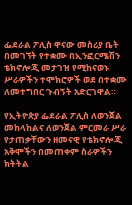ፌደራል ፖሊስ ዋናው መስሪያ ቤት በመገኘት የተቋሙ በኢንፎርሜሽን ቴክኖሎጂ መታገዝ የሚከናወኑ ሥራዎችን ተሞክሮዎች ወደ በተቋሙ ለመተግበር ጉብኝት አድርገዋል።

የኢትዮጵያ ፌደራል ፖሊስ ለወንጀል መከላከልና ለወንጀል ምርመራ ሥራ የታጠቃቸውን ዘመናዊ የቴክኖሎጂ አቅሞችን በመጠቀም ስራዎችን ክትትል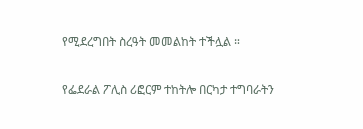የሚደረግበት ስረዓት መመልከት ተችሏል ።

የፌደራል ፖሊስ ሪፎርም ተከትሎ በርካታ ተግባራትን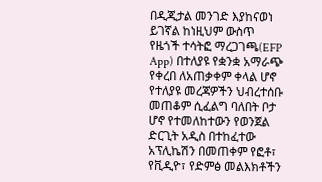በዲጂታል መንገድ እያከናወነ ይገኛል ከነዚህም ውስጥ የዜጎች ተሳትፎ ማረጋገጫ(EFP App) በተለያዩ የቋንቋ አማራጭ የቀረበ ለአጠቃቀም ቀላል ሆኖ የተለያዩ መረጃዎችን ህብረተሰቡ መጠቆም ሲፈልግ ባለበት ቦታ ሆኖ የተመለከተውን የወንጀል ድርጊት አዲስ በተከፈተው አፕሊኬሽን በመጠቀም የፎቶ፣ የቪዲዮ፣ የድምፅ መልእክቶችን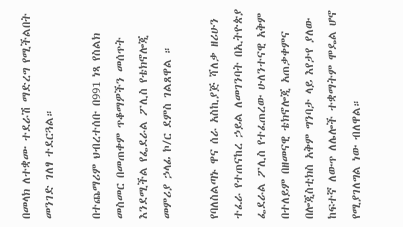በመላክ ለተቋሙ ተደራሽ ማድረግ የሚችልበት መንገድ ገለፃ ተደርጓል።

በተጨማሪም ህብረተሰቡ በ991 ነጻ የስልክ መስመር በመጠቀም ጥቆማዎችን መሰጥት እንደሚችል የፌደራል ፖሊስ የቴክኖሎጂ መምሪያ ኃላፊ ኮ/ር ደምስ ገልጸዋል ።

የባለስልጣኑ ዋና ሰራ አስኪያጅ ሻለቃ ዘሪሁን ተፈራ የተጠናከረ ኃይል ለመገንባት በኢትዮጵያ ፌደራል ፖሊስ የተፈጠረው ሁለንተናዊ አቅም በተለይም በዘመናዊ ቴክኖሎጂ አጠቃቀምና በሎጂስቲክስ አቅም ግንባታ ላይ እየታየ ያለው ከፍተኛ ለውጥ ለሌሎች ተቋማትም ሞዴል ሆኖ የሚያገለግል ነው ብለዋል።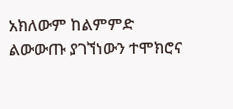አክለውም ከልምምድ ልውውጡ ያገኘነውን ተሞክሮና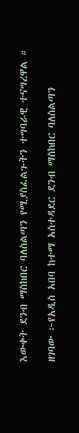እውቀት ደንብ ማስከበር ባለስልጣን የሚያስፈልጉትን ተግባራዊ ተናግረዋል ።

ዘገባው ፦የአዲስ አበባ ከተማ አስተዳደር ደንብ ማስከበር ባለስልጣን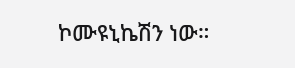ኮሙዩኒኬሽን ነው።